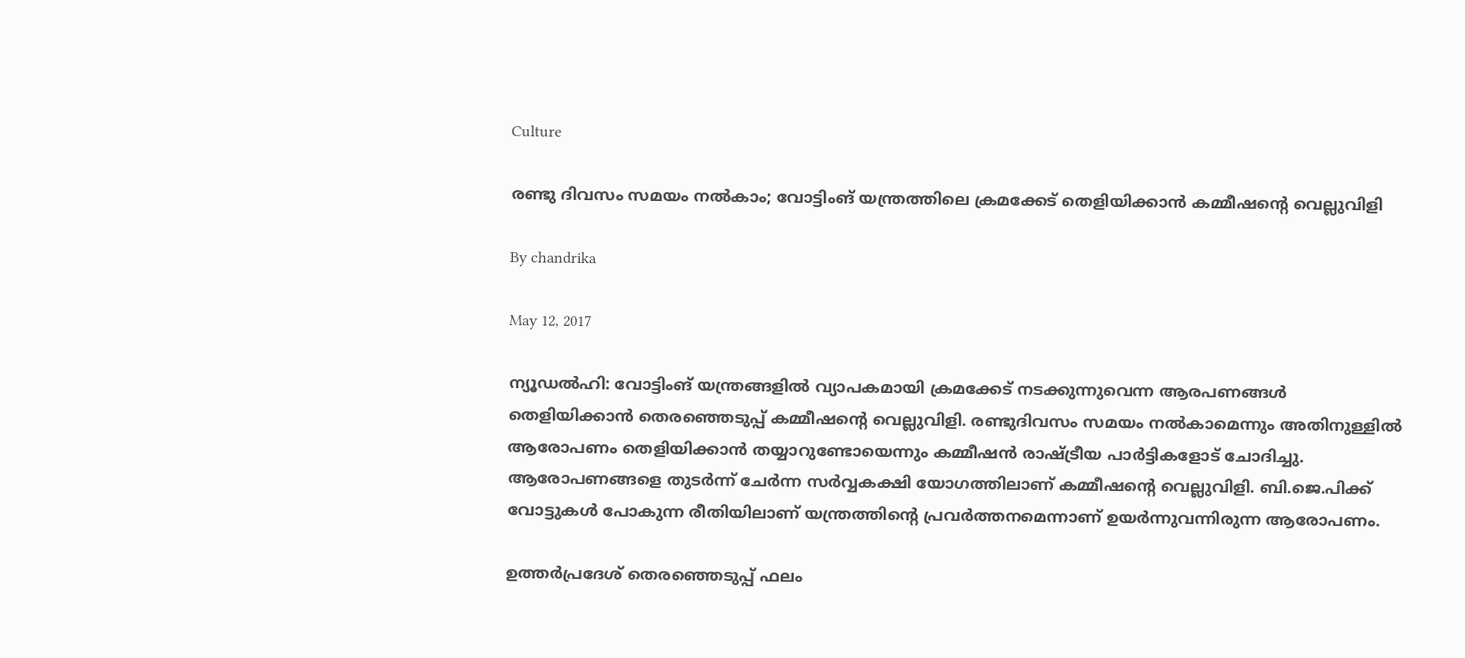Culture

രണ്ടു ദിവസം സമയം നല്‍കാം; വോട്ടിംങ് യന്ത്രത്തിലെ ക്രമക്കേട് തെളിയിക്കാന്‍ കമ്മീഷന്റെ വെല്ലുവിളി

By chandrika

May 12, 2017

ന്യൂഡല്‍ഹി: വോട്ടിംങ് യന്ത്രങ്ങളില്‍ വ്യാപകമായി ക്രമക്കേട് നടക്കുന്നുവെന്ന ആരപണങ്ങള്‍ തെളിയിക്കാന്‍ തെരഞ്ഞെടുപ്പ് കമ്മീഷന്റെ വെല്ലുവിളി. രണ്ടുദിവസം സമയം നല്‍കാമെന്നും അതിനുള്ളില്‍ ആരോപണം തെളിയിക്കാന്‍ തയ്യാറുണ്ടോയെന്നും കമ്മീഷന്‍ രാഷ്ട്രീയ പാര്‍ട്ടികളോട് ചോദിച്ചു. ആരോപണങ്ങളെ തുടര്‍ന്ന് ചേര്‍ന്ന സര്‍വ്വകക്ഷി യോഗത്തിലാണ് കമ്മീഷന്റെ വെല്ലുവിളി. ബി.ജെ.പിക്ക് വോട്ടുകള്‍ പോകുന്ന രീതിയിലാണ് യന്ത്രത്തിന്റെ പ്രവര്‍ത്തനമെന്നാണ് ഉയര്‍ന്നുവന്നിരുന്ന ആരോപണം.

ഉത്തര്‍പ്രദേശ് തെരഞ്ഞെടുപ്പ് ഫലം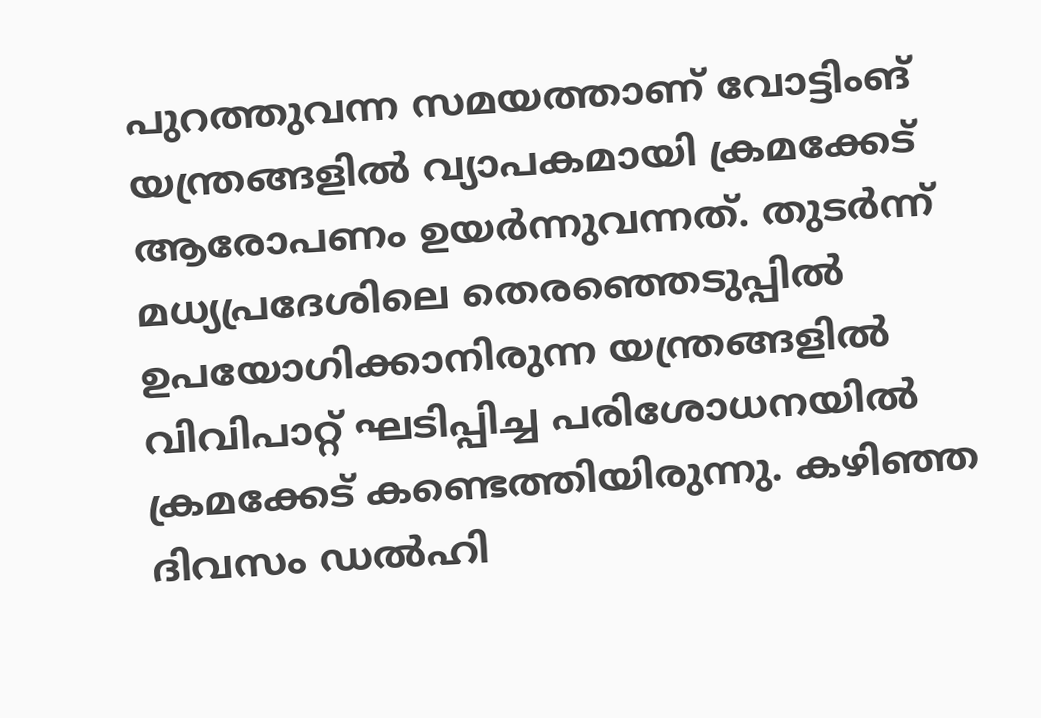പുറത്തുവന്ന സമയത്താണ് വോട്ടിംങ് യന്ത്രങ്ങളില്‍ വ്യാപകമായി ക്രമക്കേട് ആരോപണം ഉയര്‍ന്നുവന്നത്. തുടര്‍ന്ന് മധ്യപ്രദേശിലെ തെരഞ്ഞെടുപ്പില്‍ ഉപയോഗിക്കാനിരുന്ന യന്ത്രങ്ങളില്‍ വിവിപാറ്റ് ഘടിപ്പിച്ച പരിശോധനയില്‍ ക്രമക്കേട് കണ്ടെത്തിയിരുന്നു. കഴിഞ്ഞ ദിവസം ഡല്‍ഹി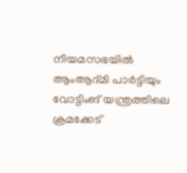നിയമസഭയില്‍ ആംആദ്മി പാര്‍ട്ടിയും വോട്ടിംങ് യന്ത്രത്തിലെ ക്രമക്കേട്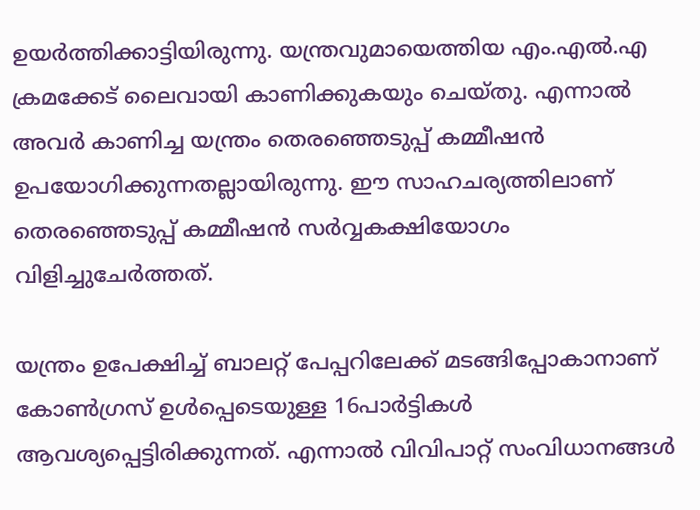ഉയര്‍ത്തിക്കാട്ടിയിരുന്നു. യന്ത്രവുമായെത്തിയ എം.എല്‍.എ ക്രമക്കേട് ലൈവായി കാണിക്കുകയും ചെയ്തു. എന്നാല്‍ അവര്‍ കാണിച്ച യന്ത്രം തെരഞ്ഞെടുപ്പ് കമ്മീഷന്‍ ഉപയോഗിക്കുന്നതല്ലായിരുന്നു. ഈ സാഹചര്യത്തിലാണ് തെരഞ്ഞെടുപ്പ് കമ്മീഷന്‍ സര്‍വ്വകക്ഷിയോഗം വിളിച്ചുചേര്‍ത്തത്.

യന്ത്രം ഉപേക്ഷിച്ച് ബാലറ്റ് പേപ്പറിലേക്ക് മടങ്ങിപ്പോകാനാണ് കോണ്‍ഗ്രസ് ഉള്‍പ്പെടെയുള്ള 16പാര്‍ട്ടികള്‍ ആവശ്യപ്പെട്ടിരിക്കുന്നത്. എന്നാല്‍ വിവിപാറ്റ് സംവിധാനങ്ങള്‍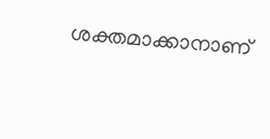ശക്തമാക്കാനാണ്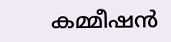കമ്മീഷന്‍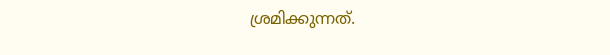ശ്രമിക്കുന്നത്.